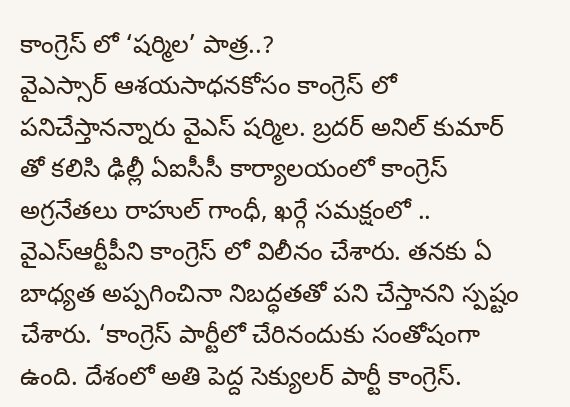కాంగ్రెస్ లో ‘షర్మిల’ పాత్ర..?
వైఎస్సార్ ఆశయసాధనకోసం కాంగ్రెస్ లో పనిచేస్తానన్నారు వైఎస్ షర్మిల. బ్రదర్ అనిల్ కుమార్ తో కలిసి ఢిల్లీ ఏఐసీసీ కార్యాలయంలో కాంగ్రెస్ అగ్రనేతలు రాహుల్ గాంధీ, ఖర్గే సమక్షంలో .. వైఎస్ఆర్టీపీని కాంగ్రెస్ లో విలీనం చేశారు. తనకు ఏ బాధ్యత అప్పగించినా నిబద్ధతతో పని చేస్తానని స్పష్టం చేశారు. ‘కాంగ్రెస్ పార్టీలో చేరినందుకు సంతోషంగా ఉంది. దేశంలో అతి పెద్ద సెక్యులర్ పార్టీ కాంగ్రెస్.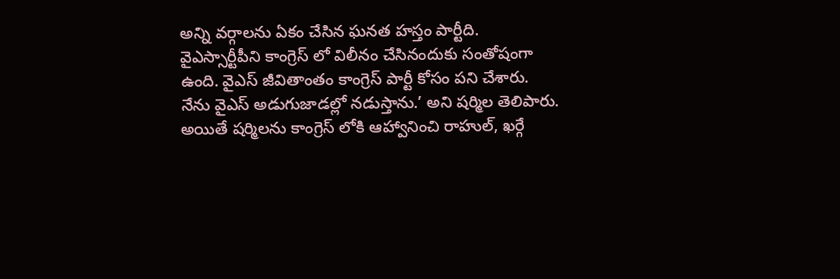అన్ని వర్గాలను ఏకం చేసిన ఘనత హస్తం పార్టీది. వైఎస్సార్టీపీని కాంగ్రెస్ లో విలీనం చేసినందుకు సంతోషంగా ఉంది. వైఎస్ జీవితాంతం కాంగ్రెస్ పార్టీ కోసం పని చేశారు. నేను వైఎస్ అడుగుజాడల్లో నడుస్తాను.’ అని షర్మిల తెలిపారు.
అయితే షర్మిలను కాంగ్రెస్ లోకి ఆహ్వానించి రాహుల్, ఖర్గే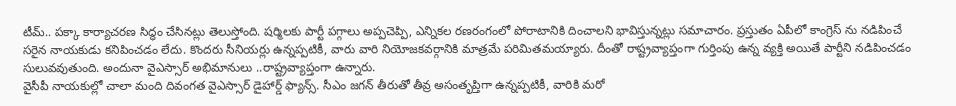టీమ్.. పక్కా కార్యాచరణ సిద్ధం చేసినట్లు తెలుస్తోంది. షర్మిలకు పార్టీ పగ్గాలు అప్పచెప్పి, ఎన్నికల రణరంగంలో పోరాటానికి దించాలని భావిస్తున్నట్లు సమాచారం. ప్రస్తుతం ఏపీలో కాంగ్రెస్ ను నడిపించే సరైన నాయకుడు కనిపించడం లేదు. కొందరు సీనియర్లు ఉన్నప్పటికీ, వారు వారి నియోజకవర్గానికి మాత్రమే పరిమితమయ్యారు. దీంతో రాష్ట్రవ్యాప్తంగా గుర్తింపు ఉన్న వ్యక్తి అయితే పార్టీని నడిపించడం సులువవుతుంది. అందునా వైఎస్సార్ అభిమానులు ..రాష్ట్రవ్యాప్తంగా ఉన్నారు.
వైసీపీ నాయకుల్లో చాలా మంది దివంగత వైఎస్సార్ డైహార్డ్ ఫ్యాన్స్. సీఎం జగన్ తీరుతో తీవ్ర అసంతృప్తిగా ఉన్నప్పటికీ, వారికి మరో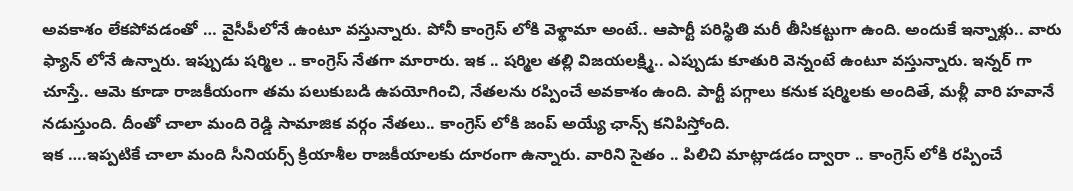అవకాశం లేకపోవడంతో … వైసీపీలోనే ఉంటూ వస్తున్నారు. పోనీ కాంగ్రెస్ లోకి వెళ్థామా అంటే.. ఆపార్టీ పరిస్థితి మరీ తీసికట్టుగా ఉంది. అందుకే ఇన్నాళ్లు.. వారు ఫ్యాన్ లోనే ఉన్నారు. ఇప్పుడు షర్మిల .. కాంగ్రెస్ నేతగా మారారు. ఇక .. షర్మిల తల్లి విజయలక్ష్మి.. ఎప్పుడు కూతురి వెన్నంటే ఉంటూ వస్తున్నారు. ఇన్నర్ గా చూస్తే.. ఆమె కూడా రాజకీయంగా తమ పలుకుబడి ఉపయోగించి, నేతలను రప్పించే అవకాశం ఉంది. పార్టీ పగ్గాలు కనుక షర్మిలకు అందితే, మళ్లీ వారి హవానే నడుస్తుంది. దీంతో చాలా మంది రెడ్డి సామాజిక వర్గం నేతలు.. కాంగ్రెస్ లోకి జంప్ అయ్యే ఛాన్స్ కనిపిస్తోంది.
ఇక ….ఇప్పటికే చాలా మంది సీనియర్స్ క్రియాశీల రాజకీయాలకు దూరంగా ఉన్నారు. వారిని సైతం .. పిలిచి మాట్లాడడం ద్వారా .. కాంగ్రెస్ లోకి రప్పించే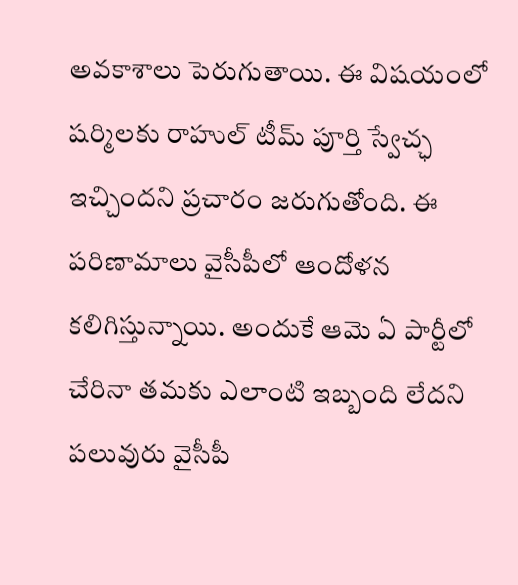అవకాశాలు పెరుగుతాయి. ఈ విషయంలో షర్మిలకు రాహుల్ టీమ్ పూర్తి స్వేచ్ఛ ఇచ్చిందని ప్రచారం జరుగుతోంది. ఈ పరిణామాలు వైసీపీలో ఆందోళన కలిగిస్తున్నాయి. అందుకే ఆమె ఏ పార్టీలో చేరినా తమకు ఎలాంటి ఇబ్బంది లేదని పలువురు వైసీపీ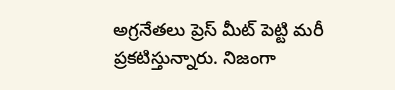అగ్రనేతలు ప్రెస్ మీట్ పెట్టి మరీ ప్రకటిస్తున్నారు. నిజంగా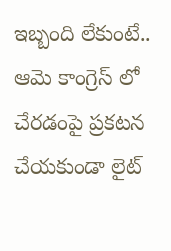ఇబ్బంది లేకుంటే.. ఆమె కాంగ్రెస్ లో చేరడంపై ప్రకటన చేయకుండా లైట్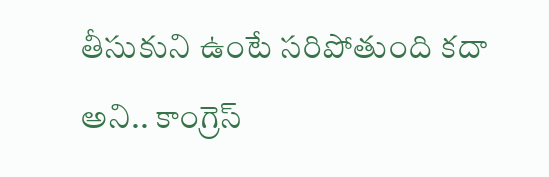తీసుకుని ఉంటే సరిపోతుంది కదా అని.. కాంగ్రెస్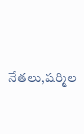నేతలు,షర్మిల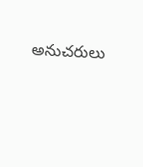అనుచరులు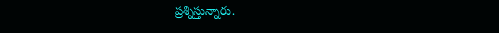ప్రశ్నిస్తున్నారు.